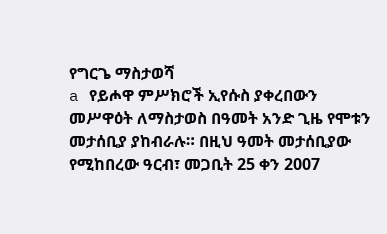የግርጌ ማስታወሻ
a የይሖዋ ምሥክሮች ኢየሱስ ያቀረበውን መሥዋዕት ለማስታወስ በዓመት አንድ ጊዜ የሞቱን መታሰቢያ ያከብራሉ። በዚህ ዓመት መታሰቢያው የሚከበረው ዓርብ፣ መጋቢት 25 ቀን 2007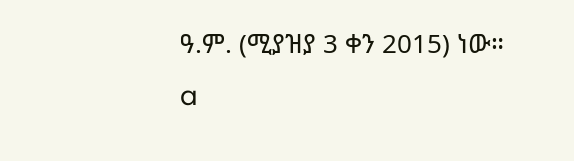ዓ.ም. (ሚያዝያ 3 ቀን 2015) ነው።
a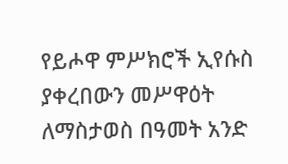የይሖዋ ምሥክሮች ኢየሱስ ያቀረበውን መሥዋዕት ለማስታወስ በዓመት አንድ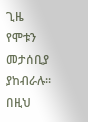ጊዜ የሞቱን መታሰቢያ ያከብራሉ። በዚህ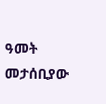ዓመት መታሰቢያው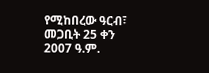የሚከበረው ዓርብ፣ መጋቢት 25 ቀን 2007 ዓ.ም.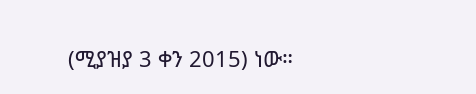(ሚያዝያ 3 ቀን 2015) ነው።